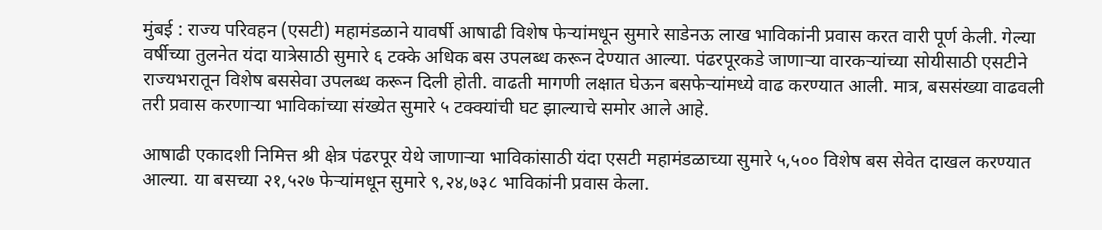मुंबई : राज्य परिवहन (एसटी) महामंडळाने यावर्षी आषाढी विशेष फेऱ्यांमधून सुमारे साडेनऊ लाख भाविकांनी प्रवास करत वारी पूर्ण केली. गेल्या वर्षीच्या तुलनेत यंदा यात्रेसाठी सुमारे ६ टक्के अधिक बस उपलब्ध करून देण्यात आल्या. पंढरपूरकडे जाणाऱ्या वारकऱ्यांच्या सोयीसाठी एसटीने राज्यभरातून विशेष बससेवा उपलब्ध करून दिली होती. वाढती मागणी लक्षात घेऊन बसफेऱ्यांमध्ये वाढ करण्यात आली. मात्र, बससंख्या वाढवली तरी प्रवास करणाऱ्या भाविकांच्या संख्येत सुमारे ५ टक्क्यांची घट झाल्याचे समोर आले आहे.

आषाढी एकादशी निमित्त श्री क्षेत्र पंढरपूर येथे जाणाऱ्या भाविकांसाठी यंदा एसटी महामंडळाच्या सुमारे ५,५०० विशेष बस सेवेत दाखल करण्यात आल्या. या बसच्या २१,५२७ फेऱ्यांमधून सुमारे ९,२४,७३८ भाविकांनी प्रवास केला.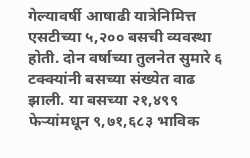गेल्यावर्षी आषाढी यात्रेनिमित्त एसटीच्या ५,२०० बसची व्यवस्था होती. दोन वर्षाच्या तुलनेत सुमारे ६ टक्क्यांनी बसच्या संख्येत वाढ झाली. या बसच्या २१,४९९ फेऱ्यांमधून ९,७१,६८३ भाविक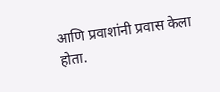आणि प्रवाशांनी प्रवास केला होता.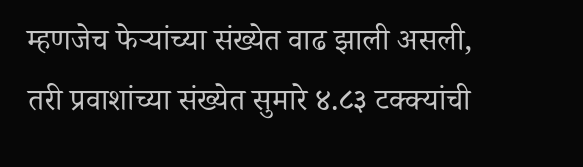म्हणजेच फेऱ्यांच्या संख्येत वाढ झाली असली, तरी प्रवाशांच्या संख्येत सुमारे ४.८३ टक्क्यांची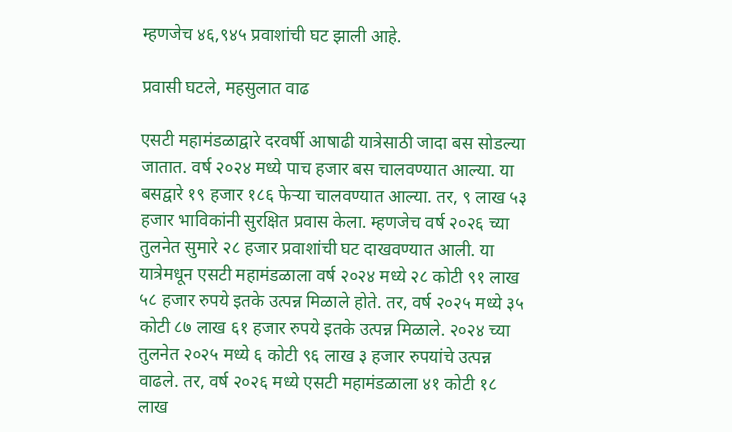म्हणजेच ४६,९४५ प्रवाशांची घट झाली आहे.

प्रवासी घटले, महसुलात वाढ

एसटी महामंडळाद्वारे दरवर्षी आषाढी यात्रेसाठी जादा बस सोडल्या जातात. वर्ष २०२४ मध्ये पाच हजार बस चालवण्यात आल्या. या बसद्वारे १९ हजार १८६ फेऱ्या चालवण्यात आल्या. तर, ९ लाख ५३ हजार भाविकांनी सुरक्षित प्रवास केला. म्हणजेच वर्ष २०२६ च्या तुलनेत सुमारे २८ हजार प्रवाशांची घट दाखवण्यात आली. या यात्रेमधून एसटी महामंडळाला वर्ष २०२४ मध्ये २८ कोटी ९१ लाख ५८ हजार रुपये इतके उत्पन्न मिळाले होते. तर, वर्ष २०२५ मध्ये ३५ कोटी ८७ लाख ६१ हजार रुपये इतके उत्पन्न मिळाले. २०२४ च्या तुलनेत २०२५ मध्ये ६ कोटी ९६ लाख ३ हजार रुपयांचे उत्पन्न वाढले. तर, वर्ष २०२६ मध्ये एसटी महामंडळाला ४१ कोटी १८ लाख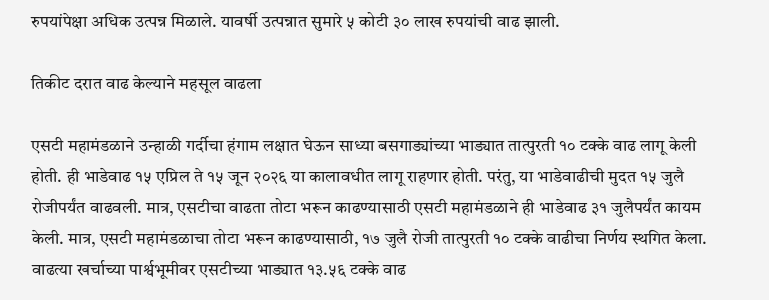रुपयांपेक्षा अधिक उत्पन्न मिळाले. यावर्षी उत्पन्नात सुमारे ५ कोटी ३० लाख रुपयांची वाढ झाली.

तिकीट दरात वाढ केल्याने महसूल वाढला

एसटी महामंडळाने उन्हाळी गर्दीचा हंगाम लक्षात घेऊन साध्या बसगाड्यांच्या भाड्यात तात्पुरती १० टक्के वाढ लागू केली होती. ही भाडेवाढ १५ एप्रिल ते १५ जून २०२६ या कालावधीत लागू राहणार होती. परंतु, या भाडेवाढीची मुदत १५ जुलै रोजीपर्यंत वाढवली. मात्र, एसटीचा वाढता तोटा भरून काढण्यासाठी एसटी महामंडळाने ही भाडेवाढ ३१ जुलैपर्यंत कायम केली. मात्र, एसटी महामंडळाचा तोटा भरून काढण्यासाठी, १७ जुलै रोजी तात्पुरती १० टक्के वाढीचा निर्णय स्थगित केला. वाढत्या खर्चाच्या पार्श्वभूमीवर एसटीच्या भाड्यात १३.५६ टक्के वाढ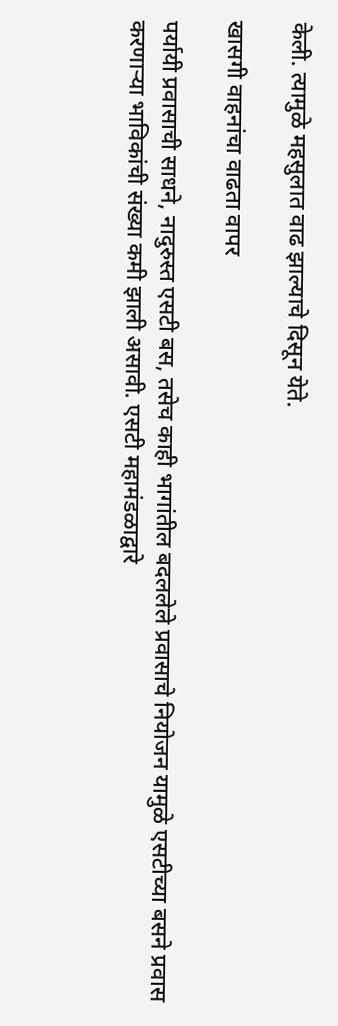केली. त्यामुळे महसुलात वाढ झाल्याचे दिसून येते.

खासगी वाहनांचा वाढता वापर

पर्यायी प्रवासाची साधने, नादुरुस्त एसटी बस, तसेच काही भागांतील बदललेले प्रवासाचे नियोजन यामुळे एसटीच्या बसने प्रवास करणाऱ्या भाविकांची संख्या कमी झाली असावी. एसटी महामंडळाद्वारे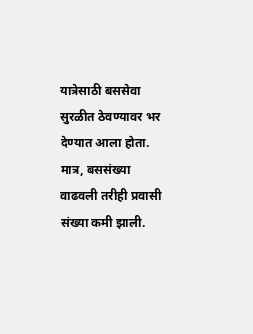यात्रेसाठी बससेवा सुरळीत ठेवण्यावर भर देण्यात आला होता. मात्र, बससंख्या वाढवली तरीही प्रवासी संख्या कमी झाली.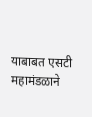याबाबत एसटी महामंडळाने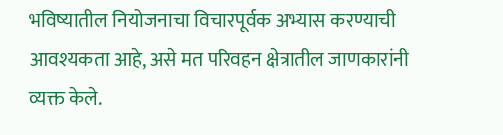भविष्यातील नियोजनाचा विचारपूर्वक अभ्यास करण्याची आवश्यकता आहे, असे मत परिवहन क्षेत्रातील जाणकारांनी व्यक्त केले.